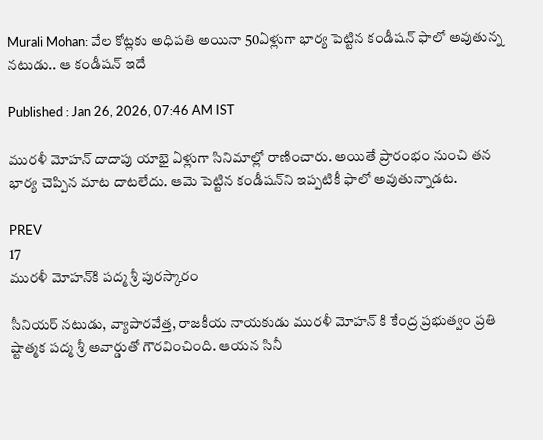Murali Mohan: వేల కోట్లకు అధిపతి అయినా 50ఏళ్లుగా భార్య పెట్టిన కండీషన్‌ ఫాలో అవుతున్న నటుడు.. ఆ కండీషన్‌ ఇదే

Published : Jan 26, 2026, 07:46 AM IST

మురళీ మోహన్‌ దాదాపు యాభై ఏళ్లుగా సినిమాల్లో రాణించారు. అయితే ప్రారంభం నుంచి తన భార్య చెప్పిన మాట దాటలేదు. ఆమె పెట్టిన కండీషన్‌ని ఇప్పటికీ ఫాలో అవుతున్నాడట.

PREV
17
మురళీ మోహన్‌కి పద్మ శ్రీ పురస్కారం

సీనియర్‌ నటుడు, వ్యాపారవేత్త, రాజకీయ నాయకుడు మురళీ మోహన్‌ కి కేంద్ర ప్రభుత్వం ప్రతి ష్టాత్మక పద్మ శ్రీ అవార్డుతో గౌరవించింది. ఆయన సినీ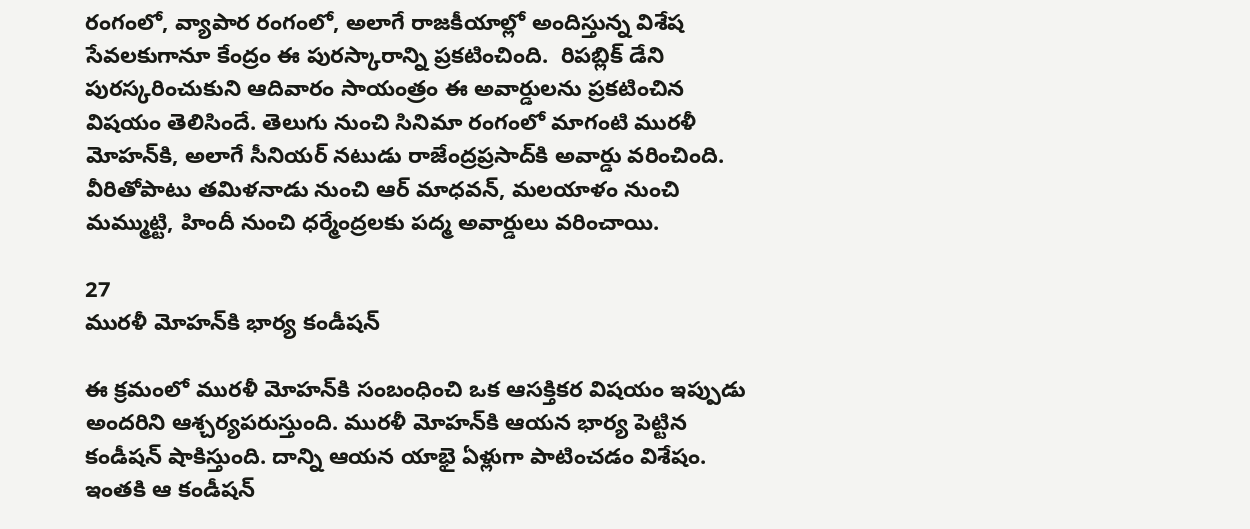రంగంలో, వ్యాపార రంగంలో, అలాగే రాజకీయాల్లో అందిస్తున్న విశేష సేవలకుగానూ కేంద్రం ఈ పురస్కారాన్ని ప్రకటించింది.  రిపబ్లిక్‌ డేని పురస్కరించుకుని ఆదివారం సాయంత్రం ఈ అవార్డులను ప్రకటించిన విషయం తెలిసిందే. తెలుగు నుంచి సినిమా రంగంలో మాగంటి మురళీ మోహన్‌కి, అలాగే సీనియర్‌ నటుడు రాజేంద్రప్రసాద్‌కి అవార్డు వరించింది. వీరితోపాటు తమిళనాడు నుంచి ఆర్‌ మాధవన్‌, మలయాళం నుంచి మమ్ముట్టి, హిందీ నుంచి ధర్మేంద్రలకు పద్మ అవార్డులు వరించాయి.

27
మురళీ మోహన్‌కి భార్య కండీషన్‌

ఈ క్రమంలో మురళీ మోహన్‌కి సంబంధించి ఒక ఆసక్తికర విషయం ఇప్పుడు అందరిని ఆశ్చర్యపరుస్తుంది. మురళీ మోహన్‌కి ఆయన భార్య పెట్టిన కండీషన్‌ షాకిస్తుంది. దాన్ని ఆయన యాభై ఏళ్లుగా పాటించడం విశేషం. ఇంతకి ఆ కండీషన్‌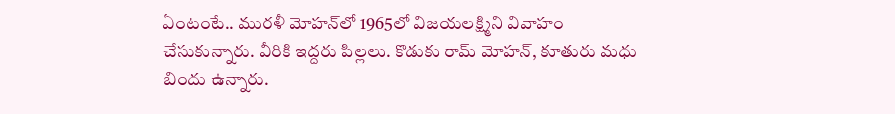ఏంటంటే.. మురళీ మోహన్‌లో 1965లో విజయలక్ష్మిని వివాహం చేసుకున్నారు. వీరికి ఇద్దరు పిల్లలు. కొడుకు రామ్‌ మోహన్‌, కూతురు మధు బిందు ఉన్నారు.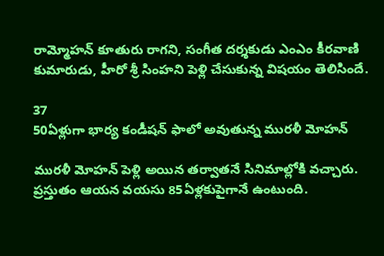రామ్మోహన్‌ కూతురు రాగని, సంగీత దర్శకుడు ఎంఎం కీరవాణి కుమారుడు, హీరో శ్రీ సింహని పెళ్లి చేసుకున్న విషయం తెలిసిందే.

37
50ఏళ్లుగా భార్య కండీషన్‌ ఫాలో అవుతున్న మురళీ మోహన్‌

మురళీ మోహన్‌ పెళ్లి అయిన తర్వాతనే సినిమాల్లోకి వచ్చారు. ప్రస్తుతం ఆయన వయసు 85ఏళ్లకుపైగానే ఉంటుంది.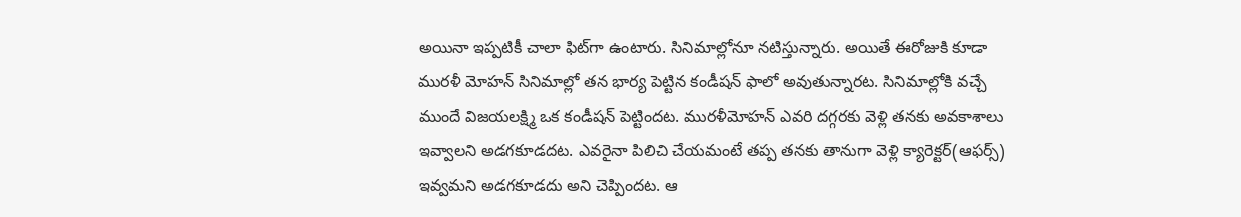అయినా ఇప్పటికీ చాలా ఫిట్‌గా ఉంటారు. సినిమాల్లోనూ నటిస్తున్నారు. అయితే ఈరోజుకి కూడా మురళీ మోహన్‌ సినిమాల్లో తన భార్య పెట్టిన కండీషన్‌ ఫాలో అవుతున్నారట. సినిమాల్లోకి వచ్చే ముందే విజయలక్ష్మి ఒక కండీషన్‌ పెట్టిందట. మురళీమోహన్ ఎవరి దగ్గరకు వెళ్లి తనకు అవకాశాలు ఇవ్వాలని అడగకూడదట. ఎవరైనా పిలిచి చేయమంటే తప్ప తనకు తానుగా వెళ్లి క్యారెక్టర్(ఆఫర్స్) ఇవ్వమని అడగకూడదు అని చెప్పిందట. ఆ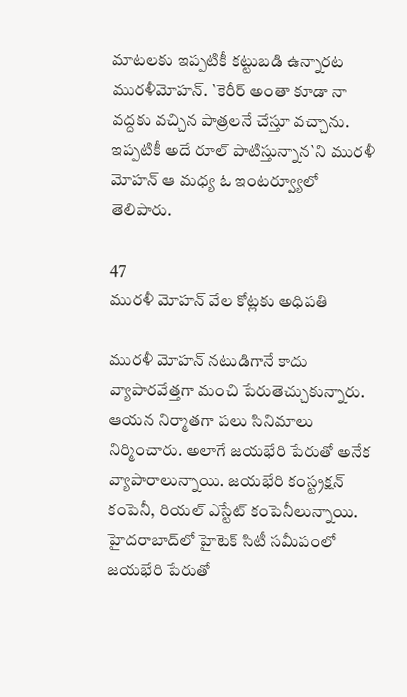మాటలకు ఇప్పటికీ కట్టుబడి ఉన్నారట మురళీమోహన్. `కెరీర్ అంతా కూడా నా వద్దకు వచ్చిన పాత్రలనే చేస్తూ వచ్చాను. ఇప్పటికీ అదే రూల్ పాటిస్తున్నాన`ని మురళీ మోహన్‌ ఆ మధ్య ఓ ఇంటర్వ్యూలో తెలిపారు.

47
మురళీ మోహన్‌ వేల కోట్లకు అధిపతి

మురళీ మోహన్‌ నటుడిగానే కాదు వ్యాపారవేత్తగా మంచి పేరుతెచ్చుకున్నారు. ఆయన నిర్మాతగా పలు సినిమాలు నిర్మించారు. అలాగే జయభేరి పేరుతో అనేక వ్యాపారాలున్నాయి. జయభేరి కంస్ట్రక్షన్‌ కంపెనీ, రియల్‌ ఎస్టేట్‌ కంపెనీలున్నాయి. హైదరాబాద్‌లో హైటెక్‌ సిటీ సమీపంలో జయభేరి పేరుతో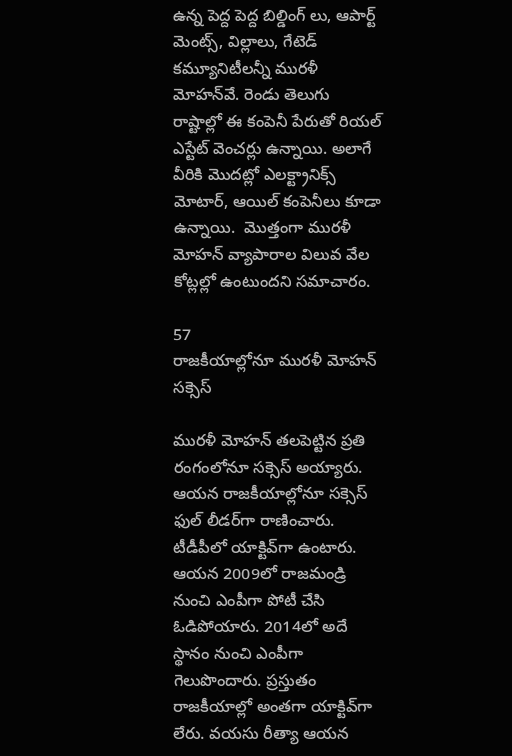ఉన్న పెద్ద పెద్ద బిల్డింగ్ లు, ఆపార్ట్ మెంట్స్, విల్లాలు, గేటెడ్‌ కమ్యూనిటీలన్నీ మురళీ మోహన్‌వే. రెండు తెలుగు రాష్టాల్లో ఈ కంపెనీ పేరుతో రియల్‌ ఎస్టేట్‌ వెంచర్లు ఉన్నాయి. అలాగే వీరికి మొదట్లో ఎలక్ట్రానిక్స్‌ మోటార్, ఆయిల్‌ కంపెనీలు కూడా ఉన్నాయి.  మొత్తంగా మురళీ మోహన్‌ వ్యాపారాల విలువ వేల కోట్లల్లో ఉంటుందని సమాచారం.

57
రాజకీయాల్లోనూ మురళీ మోహన్‌ సక్సెస్‌

మురళీ మోహన్‌ తలపెట్టిన ప్రతి రంగంలోనూ సక్సెస్‌ అయ్యారు. ఆయన రాజకీయాల్లోనూ సక్సెస్‌ ఫుల్‌ లీడర్‌గా రాణించారు. టీడీపీలో యాక్టివ్‌గా ఉంటారు. ఆయన 2009లో రాజమండ్రి నుంచి ఎంపీగా పోటీ చేసి ఓడిపోయారు. 2014లో అదే స్థానం నుంచి ఎంపీగా గెలుపొందారు. ప్రస్తుతం రాజకీయాల్లో అంతగా యాక్టివ్‌గా లేరు. వయసు రీత్యా ఆయన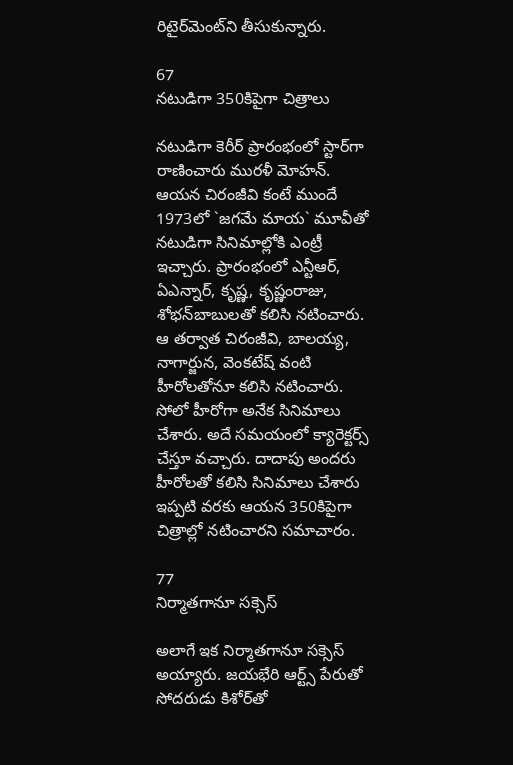రిటైర్‌మెంట్‌ని తీసుకున్నారు.

67
నటుడిగా 350కిపైగా చిత్రాలు

నటుడిగా కెరీర్‌ ప్రారంభంలో స్టార్‌గా రాణించారు మురళీ మోహన్‌. ఆయన చిరంజీవి కంటే ముందే 1973లో `జగమే మాయ` మూవీతో నటుడిగా సినిమాల్లోకి ఎంట్రీ ఇచ్చారు. ప్రారంభంలో ఎన్టీఆర్‌, ఏఎన్నార్, కృష్ణ, కృష్ణంరాజు, శోభన్‌బాబులతో కలిసి నటించారు. ఆ తర్వాత చిరంజీవి, బాలయ్య, నాగార్జున, వెంకటేష్‌ వంటి హీరోలతోనూ కలిసి నటించారు. సోలో హీరోగా అనేక సినిమాలు చేశారు. అదే సమయంలో క్యారెక్టర్స్ చేస్తూ వచ్చారు. దాదాపు అందరు హీరోలతో కలిసి సినిమాలు చేశారు ఇప్పటి వరకు ఆయన 350కిపైగా చిత్రాల్లో నటించారని సమాచారం.

77
నిర్మాతగానూ సక్సెస్‌

అలాగే ఇక నిర్మాతగానూ సక్సెస్‌ అయ్యారు. జయభేరి ఆర్ట్స్ పేరుతో సోదరుడు కిశోర్‌తో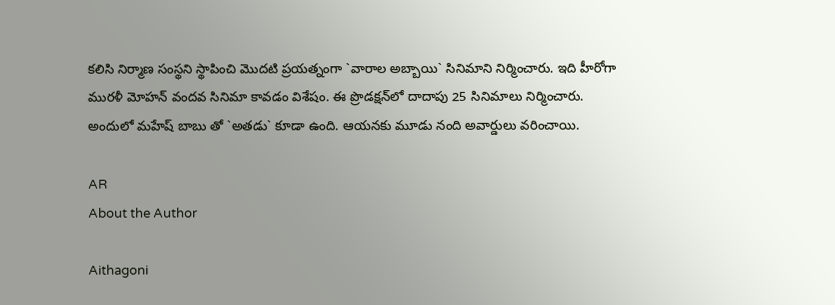కలిసి నిర్మాణ సంస్థని స్థాపించి మొదటి ప్రయత్నంగా `వారాల అబ్బాయి` సినిమాని నిర్మించారు. ఇది హీరోగా మురళీ మోహన్‌ వందవ సినిమా కావడం విశేషం. ఈ ప్రొడక్షన్‌లో దాదాపు 25 సినిమాలు నిర్మించారు. అందులో మహేష్‌ బాబు తో `అతడు` కూడా ఉంది. ఆయనకు మూడు నంది అవార్డులు వరించాయి.

AR
About the Author

Aithagoni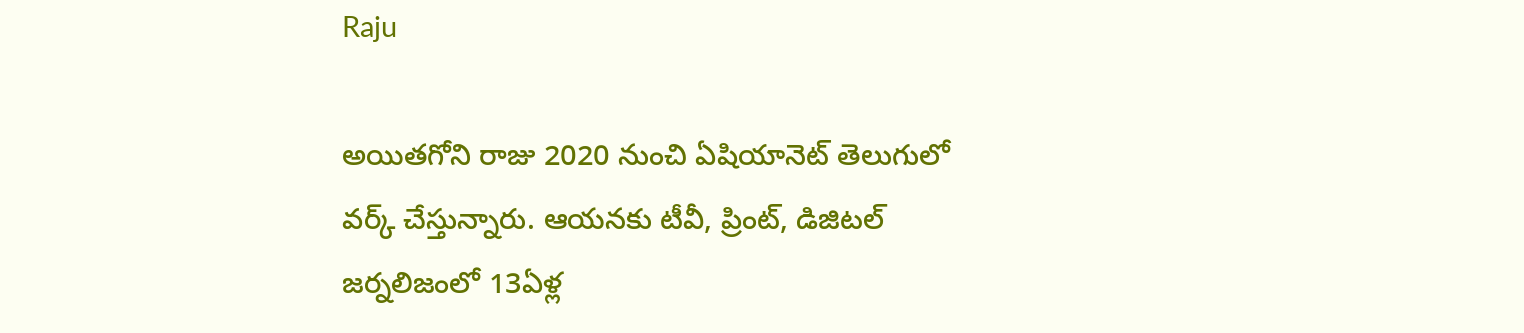Raju

అయితగోని రాజు 2020 నుంచి ఏషియానెట్‌ తెలుగులో వర్క్ చేస్తున్నారు. ఆయనకు టీవీ, ప్రింట్‌, డిజిటల్‌ జర్నలిజంలో 13ఏళ్ల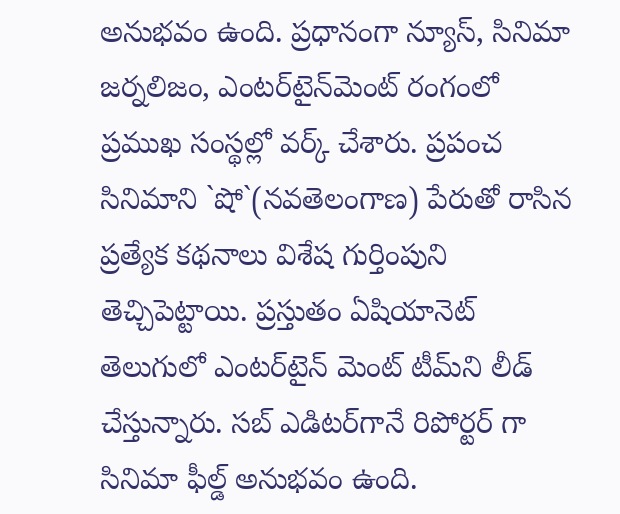అనుభవం ఉంది. ప్రధానంగా న్యూస్‌, సినిమా జర్నలిజం, ఎంటర్‌టైన్‌మెంట్‌ రంగంలో ప్రముఖ సంస్థల్లో వర్క్ చేశారు. ప్రపంచ సినిమాని `షో`(నవతెలంగాణ) పేరుతో రాసిన ప్రత్యేక కథనాలు విశేష గుర్తింపుని తెచ్చిపెట్టాయి. ప్రస్తుతం ఏషియానెట్‌ తెలుగులో ఎంటర్‌టైన్‌ మెంట్ టీమ్‌ని లీడ్‌ చేస్తున్నారు. సబ్‌ ఎడిటర్‌గానే రిపోర్టర్ గా సినిమా ఫీల్డ్ అనుభవం ఉంది.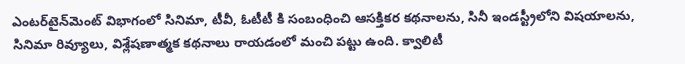ఎంటర్‌టైన్‌మెంట్‌ విభాగంలో సినిమా, టీవీ, ఓటీటీ కి సంబంధించి ఆసక్తికర కథనాలను, సినీ ఇండస్ట్రీలోని విషయాలను, సినిమా రివ్యూలు, విశ్లేషణాత్మక కథనాలు రాయడంలో మంచి పట్టు ఉంది. క్వాలిటీ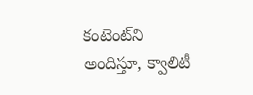కంటెంట్‌ని అందిస్తూ, క్వాలిటీ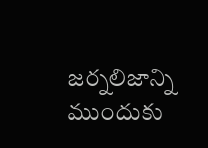జర్నలిజాన్ని ముందుకు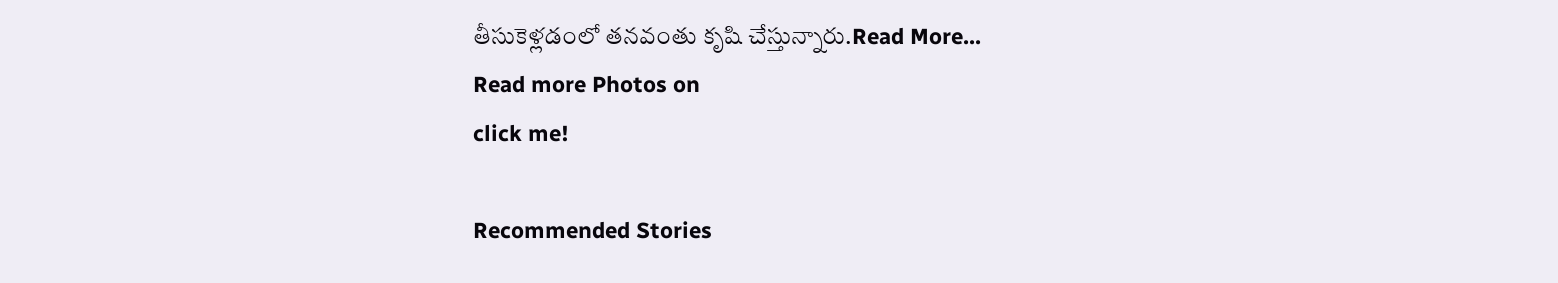తీసుకెళ్లడంలో తనవంతు కృషి చేస్తున్నారు.Read More...
Read more Photos on
click me!

Recommended Stories